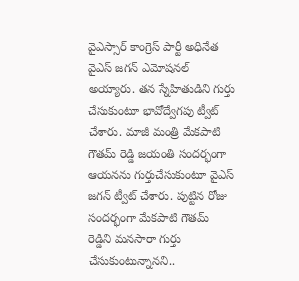వైఎస్సార్ కాంగ్రెస్ పార్టీ అధినేత వైఎస్ జగన్ ఎమోషనల్ అయ్యారు. తన స్నేహితుడిని గుర్తు చేసుకుంటూ భావోద్వేగపు ట్వీట్ చేశారు. మాజీ మంత్రి మేకపాటి గౌతమ్ రెడ్డి జయంతి సందర్భంగా ఆయనను గుర్తుచేసుకుంటూ వైఎస్ జగన్ ట్వీట్ చేశారు. పుట్టిన రోజు సందర్భంగా మేకపాటి గౌతమ్ రెడ్డిని మనసారా గుర్తు చేసుకుంటున్నానని..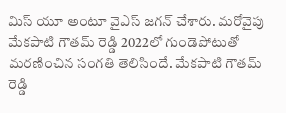మిస్ యూ అంటూ వైఎస్ జగన్ చేశారు. మరోవైపు మేకపాటి గౌతమ్ రెడ్డి 2022లో గుండెపోటుతో మరణించిన సంగతి తెలిసిందే. మేకపాటి గౌతమ్ రెడ్డి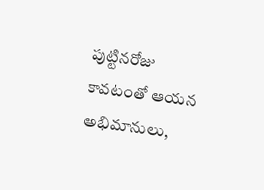పుట్టినరోజు కావటంతో ఆయన అభిమానులు,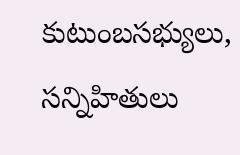కుటుంబసభ్యులు, సన్నిహితులు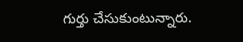గుర్తు చేసుకుంటున్నారు.